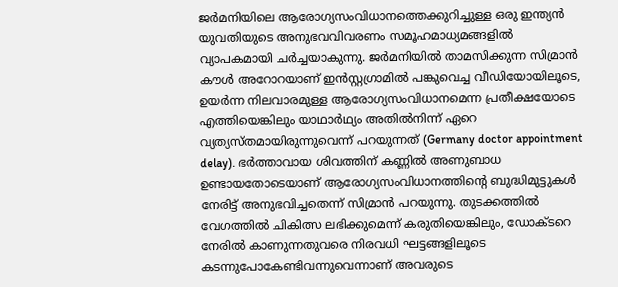ജർമനിയിലെ ആരോഗ്യസംവിധാനത്തെക്കുറിച്ചുള്ള ഒരു ഇന്ത്യൻ യുവതിയുടെ അനുഭവവിവരണം സമൂഹമാധ്യമങ്ങളിൽ വ്യാപകമായി ചർച്ചയാകുന്നു. ജർമനിയിൽ താമസിക്കുന്ന സിമ്രാൻ കൗൾ അറോറയാണ് ഇൻസ്റ്റഗ്രാമിൽ പങ്കുവെച്ച വീഡിയോയിലൂടെ, ഉയർന്ന നിലവാരമുള്ള ആരോഗ്യസംവിധാനമെന്ന പ്രതീക്ഷയോടെ എത്തിയെങ്കിലും യാഥാർഥ്യം അതിൽനിന്ന് ഏറെ വ്യത്യസ്തമായിരുന്നുവെന്ന് പറയുന്നത് (Germany doctor appointment delay). ഭർത്താവായ ശിവത്തിന് കണ്ണിൽ അണുബാധ ഉണ്ടായതോടെയാണ് ആരോഗ്യസംവിധാനത്തിന്റെ ബുദ്ധിമുട്ടുകൾ നേരിട്ട് അനുഭവിച്ചതെന്ന് സിമ്രാൻ പറയുന്നു. തുടക്കത്തിൽ വേഗത്തിൽ ചികിത്സ ലഭിക്കുമെന്ന് കരുതിയെങ്കിലും, ഡോക്ടറെ നേരിൽ കാണുന്നതുവരെ നിരവധി ഘട്ടങ്ങളിലൂടെ കടന്നുപോകേണ്ടിവന്നുവെന്നാണ് അവരുടെ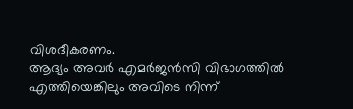വിശദീകരണം.
ആദ്യം അവർ എമർജൻസി വിഭാഗത്തിൽ എത്തിയെങ്കിലും അവിടെ നിന്ന്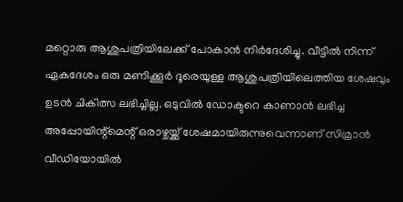മറ്റൊരു ആശുപത്രിയിലേക്ക് പോകാൻ നിർദേശിച്ചു. വീട്ടിൽ നിന്ന് ഏകദേശം ഒരു മണിക്കൂർ ദൂരെയുള്ള ആശുപത്രിയിലെത്തിയ ശേഷവും ഉടൻ ചികിത്സ ലഭിച്ചില്ല. ഒടുവിൽ ഡോക്ടറെ കാണാൻ ലഭിച്ച അപ്പോയിന്റ്മെന്റ് ഒരാഴ്ചയ്ക്ക് ശേഷമായിരുന്നുവെന്നാണ് സിമ്രാൻ വീഡിയോയിൽ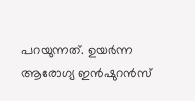പറയുന്നത്. ഉയർന്ന ആരോഗ്യ ഇൻഷുറൻസ്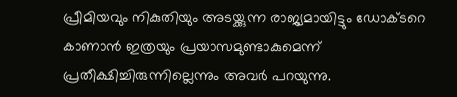പ്രീമിയവും നികുതിയും അടയ്ക്കുന്ന രാജ്യമായിട്ടും ഡോക്ടറെ കാണാൻ ഇത്രയും പ്രയാസമുണ്ടാകുമെന്ന് പ്രതീക്ഷിച്ചിരുന്നില്ലെന്നും അവർ പറയുന്നു.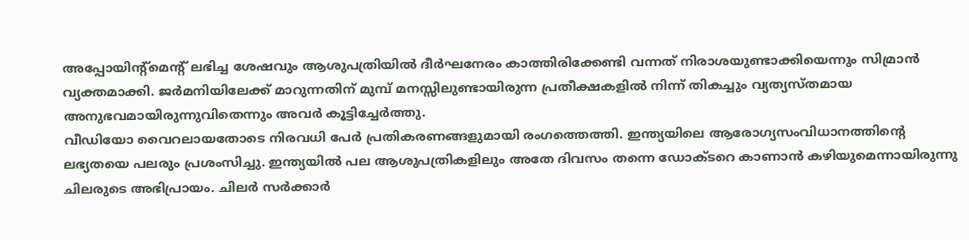അപ്പോയിന്റ്മെന്റ് ലഭിച്ച ശേഷവും ആശുപത്രിയിൽ ദീർഘനേരം കാത്തിരിക്കേണ്ടി വന്നത് നിരാശയുണ്ടാക്കിയെന്നും സിമ്രാൻ വ്യക്തമാക്കി. ജർമനിയിലേക്ക് മാറുന്നതിന് മുമ്പ് മനസ്സിലുണ്ടായിരുന്ന പ്രതീക്ഷകളിൽ നിന്ന് തികച്ചും വ്യത്യസ്തമായ അനുഭവമായിരുന്നുവിതെന്നും അവർ കൂട്ടിച്ചേർത്തു.
വീഡിയോ വൈറലായതോടെ നിരവധി പേർ പ്രതികരണങ്ങളുമായി രംഗത്തെത്തി. ഇന്ത്യയിലെ ആരോഗ്യസംവിധാനത്തിന്റെ ലഭ്യതയെ പലരും പ്രശംസിച്ചു. ഇന്ത്യയിൽ പല ആശുപത്രികളിലും അതേ ദിവസം തന്നെ ഡോക്ടറെ കാണാൻ കഴിയുമെന്നായിരുന്നു ചിലരുടെ അഭിപ്രായം. ചിലർ സർക്കാർ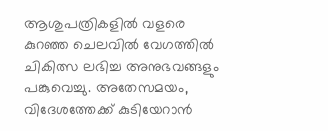ആശുപത്രികളിൽ വളരെ കുറഞ്ഞ ചെലവിൽ വേഗത്തിൽ ചികിത്സ ലഭിച്ച അനുഭവങ്ങളും പങ്കുവെച്ചു. അതേസമയം, വിദേശത്തേക്ക് കുടിയേറാൻ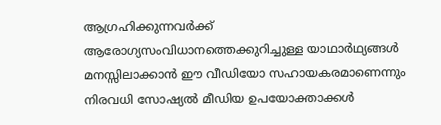ആഗ്രഹിക്കുന്നവർക്ക് ആരോഗ്യസംവിധാനത്തെക്കുറിച്ചുള്ള യാഥാർഥ്യങ്ങൾ മനസ്സിലാക്കാൻ ഈ വീഡിയോ സഹായകരമാണെന്നും നിരവധി സോഷ്യൽ മീഡിയ ഉപയോക്താക്കൾ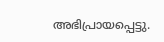അഭിപ്രായപ്പെട്ടു.